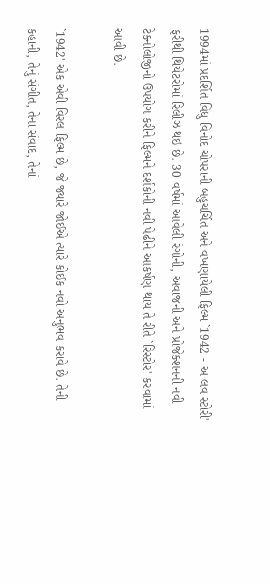1994માં પ્રદર્શિત વિધુ વિનોદ ચોપરાની બહુચર્ચિત અને વખણાયેલી ફિલ્મ `1942 - અ લવ સ્ટોરી' ફરીથી થિયેટરોમાં રિલીઝ થઇ છે. 30 વર્ષમાં આવેલી રંગોની, અવાજની અને પ્રોજેક્શનની નવી ટેક્નોલોજીનો ઉપયોગ કરીને ફિલ્મને દર્શકોની નવી પેઢીને આકર્ષણ થાય તે રીતે `રિસ્ટોર' કરવામાં આવી છે.

`1942' એક એવી વિરલ ફિલ્મ છે, જે જ્યારે જોઈએ ત્યારે કોઈક નવો અનુભવ કરાવે છે. તેની કહાની, તેનું સંગીત, તેના સંવાદ, તેનાં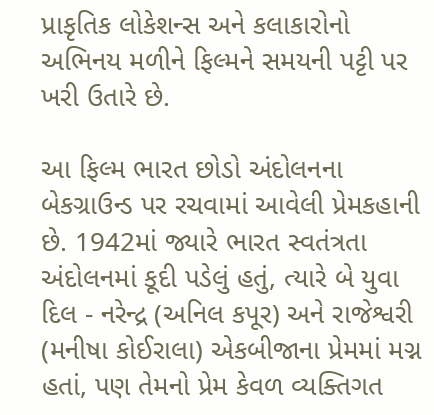પ્રાકૃતિક લોકેશન્સ અને કલાકારોનો અભિનય મળીને ફિલ્મને સમયની પટ્ટી પર ખરી ઉતારે છે.

આ ફિલ્મ ભારત છોડો અંદોલનના બેકગ્રાઉન્ડ પર રચવામાં આવેલી પ્રેમકહાની છે. 1942માં જ્યારે ભારત સ્વતંત્રતા અંદોલનમાં કૂદી પડેલું હતું, ત્યારે બે યુવા દિલ - નરેન્દ્ર (અનિલ કપૂર) અને રાજેશ્વરી (મનીષા કોઈરાલા) એકબીજાના પ્રેમમાં મગ્ન હતાં, પણ તેમનો પ્રેમ કેવળ વ્યક્તિગત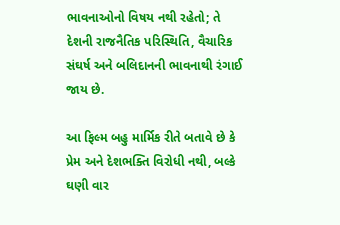ભાવનાઓનો વિષય નથી રહેતો; તે દેશની રાજનૈતિક પરિસ્થિતિ, વૈચારિક સંઘર્ષ અને બલિદાનની ભાવનાથી રંગાઈ જાય છે.

આ ફિલ્મ બહુ માર્મિક રીતે બતાવે છે કે પ્રેમ અને દેશભક્તિ વિરોધી નથી, બલ્કે ઘણી વાર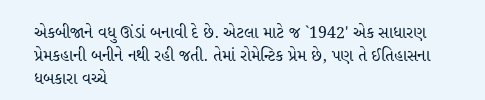એકબીજાને વધુ ઊંડાં બનાવી દે છે. એટલા માટે જ `1942' એક સાધારણ પ્રેમકહાની બનીને નથી રહી જતી. તેમાં રોમેન્ટિક પ્રેમ છે, પણ તે ઈતિહાસના ધબકારા વચ્ચે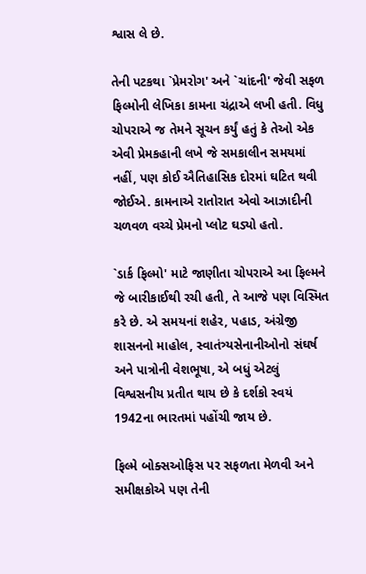શ્વાસ લે છે.

તેની પટકથા `પ્રેમરોગ' અને `ચાંદની' જેવી સફળ ફિલ્મોની લેખિકા કામના ચંદ્રાએ લખી હતી. વિધુ ચોપરાએ જ તેમને સૂચન કર્યું હતું કે તેઓ એક એવી પ્રેમકહાની લખે જે સમકાલીન સમયમાં નહીં, પણ કોઈ ઐતિહાસિક દોરમાં ઘટિત થવી જોઈએ. કામનાએ રાતોરાત એવો આઝાદીની ચળવળ વચ્ચે પ્રેમનો પ્લોટ ઘડ્યો હતો.

`ડાર્ક ફિલ્મો' માટે જાણીતા ચોપરાએ આ ફિલ્મને જે બારીકાઈથી રચી હતી, તે આજે પણ વિસ્મિત કરે છે. એ સમયનાં શહેર, પહાડ, અંગ્રેજી શાસનનો માહોલ, સ્વાતંત્ર્યસેનાનીઓનો સંઘર્ષ અને પાત્રોની વેશભૂષા, એ બધું એટલું વિશ્વસનીય પ્રતીત થાય છે કે દર્શકો સ્વયં 1942ના ભારતમાં પહોંચી જાય છે.

ફિલ્મે બોક્સઓફિસ પર સફળતા મેળવી અને સમીક્ષકોએ પણ તેની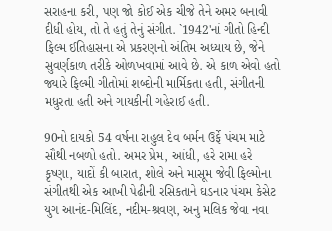સરાહના કરી, પણ જો કોઈ એક ચીજે તેને અમર બનાવી દીધી હોય, તો તે હતું તેનું સંગીત. `1942'નાં ગીતો હિન્દી ફિલ્મ ઈતિહાસના એ પ્રકરણનો અંતિમ અધ્યાય છે, જેને સુવર્ણકાળ તરીકે ઓળખવામાં આવે છે. એ કાળ એવો હતો જ્યારે ફિલ્મી ગીતોમાં શબ્દોની માર્મિકતા હતી, સંગીતની મધુરતા હતી અને ગાયકીની ગહેરાઈ હતી.

90નો દાયકો 54 વર્ષના રાહુલ દેવ બર્મન ઉર્ફે પંચમ માટે સૌથી નબળો હતો. અમર પ્રેમ, આંધી, હરે રામા હરે કૃષ્ણા, યાદોં કી બારાત, શોલે અને માસૂમ જેવી ફિલ્મોના સંગીતથી એક આખી પેઢીની રસિકતાને ઘડનાર પંચમ કેસેટ યુગ આનંદ-મિલિંદ, નદીમ-શ્રવણ, અનુ મલિક જેવા નવા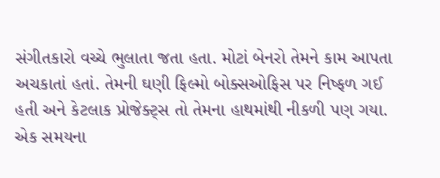સંગીતકારો વચ્ચે ભુલાતા જતા હતા. મોટાં બેનરો તેમને કામ આપતા અચકાતાં હતાં. તેમની ઘણી ફિલ્મો બોક્સઓફિસ પર નિષ્ફળ ગઈ હતી અને કેટલાક પ્રોજેક્ટ્સ તો તેમના હાથમાંથી નીકળી પણ ગયા. એક સમયના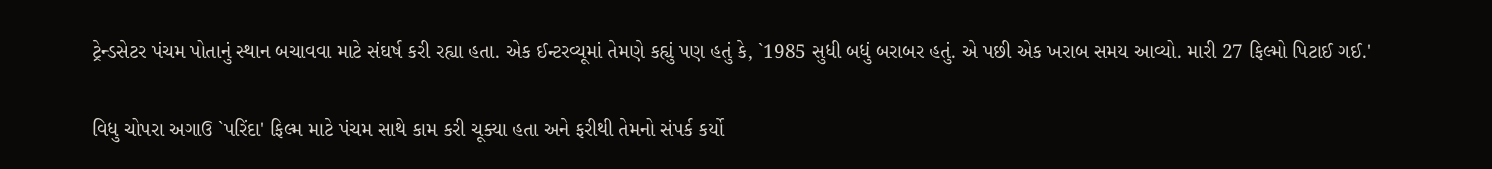ટ્રેન્ડસેટર પંચમ પોતાનું સ્થાન બચાવવા માટે સંઘર્ષ કરી રહ્યા હતા. એક ઈન્ટરવ્યૂમાં તેમણે કહ્યું પણ હતું કે, `1985 સુધી બધું બરાબર હતું. એ પછી એક ખરાબ સમય આવ્યો. મારી 27 ફિલ્મો પિટાઈ ગઈ.'

વિધુ ચોપરા અગાઉ `પરિંદા' ફિલ્મ માટે પંચમ સાથે કામ કરી ચૂક્યા હતા અને ફરીથી તેમનો સંપર્ક કર્યો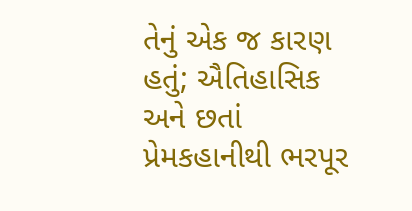તેનું એક જ કારણ હતું; ઐતિહાસિક અને છતાં પ્રેમકહાનીથી ભરપૂર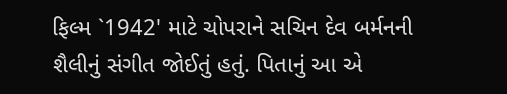ફિલ્મ `1942' માટે ચોપરાને સચિન દેવ બર્મનની શૈલીનું સંગીત જોઈતું હતું. પિતાનું આ એ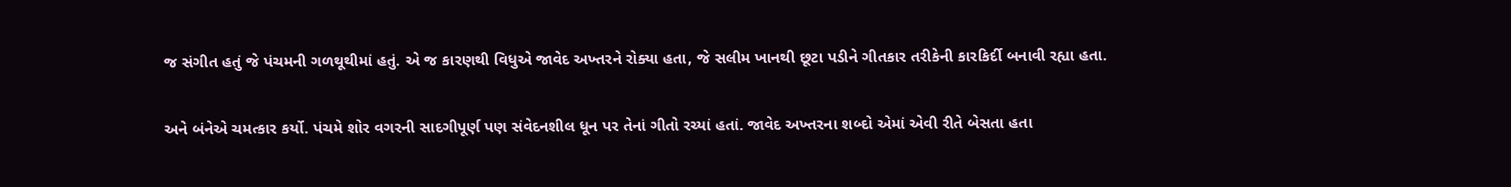જ સંગીત હતું જે પંચમની ગળથૂથીમાં હતું. એ જ કારણથી વિધુએ જાવેદ અખ્તરને રોક્યા હતા, જે સલીમ ખાનથી છૂટા પડીને ગીતકાર તરીકેની કારકિર્દી બનાવી રહ્યા હતા.

અને બંનેએ ચમત્કાર કર્યો. પંચમે શોર વગરની સાદગીપૂર્ણ પણ સંવેદનશીલ ધૂન પર તેનાં ગીતો રચ્યાં હતાં. જાવેદ અખ્તરના શબ્દો એમાં એવી રીતે બેસતા હતા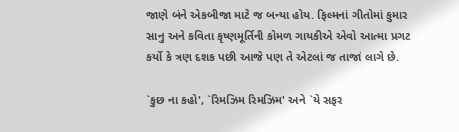જાણે બંને એકબીજા માટે જ બન્યા હોય. ફિલ્મનાં ગીતોમાં કુમાર સાનુ અને કવિતા કૃષ્ણમૂર્તિની કોમળ ગાયકીએ એવો આત્મા પ્રગટ કર્યો કે ત્રણ દશક પછી આજે પણ તે એટલાં જ તાજાં લાગે છે.

`કુછ ના કહો', `રિમઝિમ રિમઝિમ' અને `યે સફર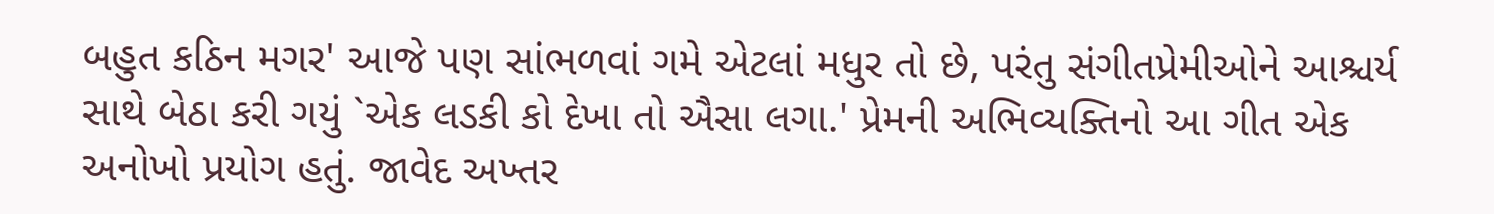બહુત કઠિન મગર' આજે પણ સાંભળવાં ગમે એટલાં મધુર તો છે, પરંતુ સંગીતપ્રેમીઓને આશ્ચર્ય સાથે બેઠા કરી ગયું `એક લડકી કો દેખા તો ઐસા લગા.' પ્રેમની અભિવ્યક્તિનો આ ગીત એક અનોખો પ્રયોગ હતું. જાવેદ અખ્તર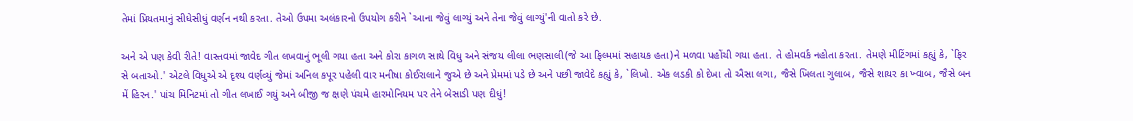તેમાં પ્રિયતમાનું સીધેસીધું વર્ણન નથી કરતા. તેઓ ઉપમા અલંકારનો ઉપયોગ કરીને `આના જેવું લાગ્યું અને તેના જેવું લાગ્યું'ની વાતો કરે છે.

અને એ પણ કેવી રીતે! વાસ્તવમાં જાવેદ ગીત લખવાનું ભૂલી ગયા હતા અને કોરા કાગળ સાથે વિધુ અને સંજય લીલા ભણસાલી(જે આ ફિલ્મમાં સહાયક હતા)ને મળવા પહોંચી ગયા હતા. તે હોમવર્ક નહોતા કરતા. તેમણે મીટિંગમાં કહ્યું કે, `ફિર સે બતાઓ.' એટલે વિધુએ એ દૃશ્ય વર્ણવ્યું જેમાં અનિલ કપૂર પહેલી વાર મનીષા કોઈરાલાને જુએ છે અને પ્રેમમાં પડે છે અને પછી જાવેદે કહ્યું કે, `લિખો. એક લડકી કો દેખા તો ઐસા લગા, જૈસે ખિલતા ગુલાબ, જૈસે શાયર કા ખ્વાબ, જૈસે બન મેં હિરન.' પાંચ મિનિટમાં તો ગીત લખાઈ ગયું અને બીજી જ ક્ષણે પંચમે હારમોનિયમ પર તેને બેસાડી પણ દીધું!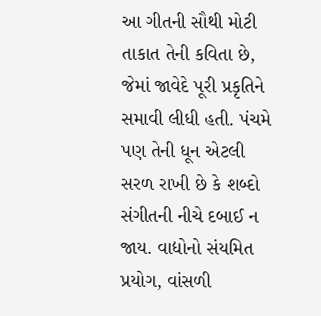આ ગીતની સૌથી મોટી તાકાત તેની કવિતા છે, જેમાં જાવેદે પૂરી પ્રકૃતિને સમાવી લીધી હતી. પંચમે પણ તેની ધૂન એટલી સરળ રાખી છે કે શબ્દો સંગીતની નીચે દબાઈ ન જાય. વાદ્યોનો સંયમિત પ્રયોગ, વાંસળી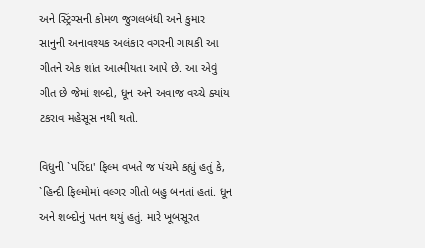અને સ્ટ્રિંગ્સની કોમળ જુગલબંધી અને કુમાર સાનુની અનાવશ્યક અલંકાર વગરની ગાયકી આ ગીતને એક શાંત આત્મીયતા આપે છે. આ એવું ગીત છે જેમાં શબ્દો, ધૂન અને અવાજ વચ્ચે ક્યાંય ટકરાવ મહેસૂસ નથી થતો.

વિધુની `પરિંદા' ફિલ્મ વખતે જ પંચમે કહ્યું હતું કે, `હિન્દી ફિલ્મોમાં વલ્ગર ગીતો બહુ બનતાં હતાં. ધૂન અને શબ્દોનું પતન થયું હતું. મારે ખૂબસૂરત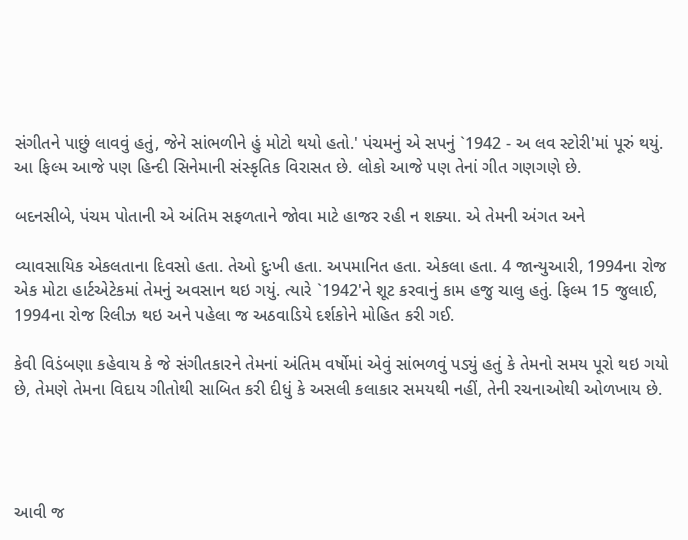સંગીતને પાછું લાવવું હતું, જેને સાંભળીને હું મોટો થયો હતો.' પંચમનું એ સપનું `1942 - અ લવ સ્ટોરી'માં પૂરું થયું. આ ફિલ્મ આજે પણ હિન્દી સિનેમાની સંસ્કૃતિક વિરાસત છે. લોકો આજે પણ તેનાં ગીત ગણગણે છે.

બદનસીબે, પંચમ પોતાની એ અંતિમ સફળતાને જોવા માટે હાજર રહી ન શક્યા. એ તેમની અંગત અને

વ્યાવસાયિક એકલતાના દિવસો હતા. તેઓ દુઃખી હતા. અપમાનિત હતા. એકલા હતા. 4 જાન્યુઆરી, 1994ના રોજ એક મોટા હાર્ટએટેકમાં તેમનું અવસાન થઇ ગયું. ત્યારે `1942'ને શૂટ કરવાનું કામ હજુ ચાલુ હતું. ફિલ્મ 15 જુલાઈ, 1994ના રોજ રિલીઝ થઇ અને પહેલા જ અઠવાડિયે દર્શકોને મોહિત કરી ગઈ.

કેવી વિડંબણા કહેવાય કે જે સંગીતકારને તેમનાં અંતિમ વર્ષોમાં એવું સાંભળવું પડ્યું હતું કે તેમનો સમય પૂરો થઇ ગયો છે, તેમણે તેમના વિદાય ગીતોથી સાબિત કરી દીધું કે અસલી કલાકાર સમયથી નહીં, તેની રચનાઓથી ઓળખાય છે.




આવી જ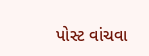પોસ્ટ વાંચવા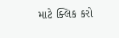માટે ક્લિક કરો